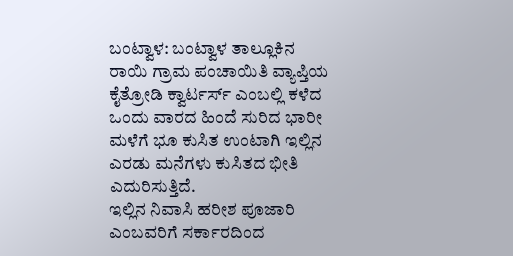ಬಂಟ್ವಾಳ: ಬಂಟ್ವಾಳ ತಾಲ್ಲೂಕಿನ ರಾಯಿ ಗ್ರಾಮ ಪಂಚಾಯಿತಿ ವ್ಯಾಪ್ತಿಯ ಕೈತ್ರೋಡಿ ಕ್ವಾರ್ಟರ್ಸ್ ಎಂಬಲ್ಲಿ ಕಳೆದ ಒಂದು ವಾರದ ಹಿಂದೆ ಸುರಿದ ಭಾರೀ ಮಳೆಗೆ ಭೂ ಕುಸಿತ ಉಂಟಾಗಿ ಇಲ್ಲಿನ ಎರಡು ಮನೆಗಳು ಕುಸಿತದ ಭೀತಿ ಎದುರಿಸುತ್ತಿದೆ.
ಇಲ್ಲಿನ ನಿವಾಸಿ ಹರೀಶ ಪೂಜಾರಿ ಎಂಬವರಿಗೆ ಸರ್ಕಾರದಿಂದ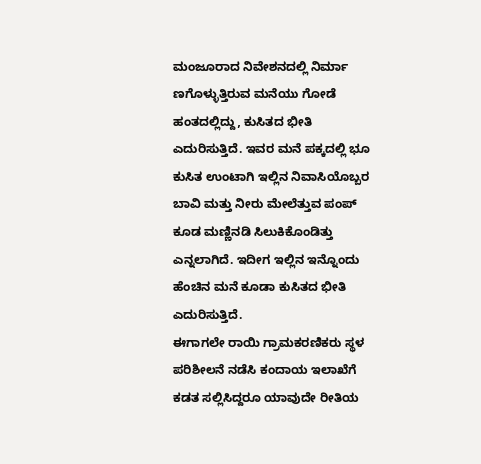ಮಂಜೂರಾದ ನಿವೇಶನದಲ್ಲಿ ನಿರ್ಮಾ ಣಗೊಳ್ಳುತ್ತಿರುವ ಮನೆಯು ಗೋಡೆ ಹಂತದಲ್ಲಿದ್ದು, ಕುಸಿತದ ಭೀತಿ ಎದುರಿಸುತ್ತಿದೆ. ಇವರ ಮನೆ ಪಕ್ಕದಲ್ಲಿ ಭೂ ಕುಸಿತ ಉಂಟಾಗಿ ಇಲ್ಲಿನ ನಿವಾಸಿಯೊಬ್ಬರ ಬಾವಿ ಮತ್ತು ನೀರು ಮೇಲೆತ್ತುವ ಪಂಪ್ ಕೂಡ ಮಣ್ಣಿನಡಿ ಸಿಲುಕಿಕೊಂಡಿತ್ತು ಎನ್ನಲಾಗಿದೆ. ಇದೀಗ ಇಲ್ಲಿನ ಇನ್ನೊಂದು ಹೆಂಚಿನ ಮನೆ ಕೂಡಾ ಕುಸಿತದ ಭೀತಿ ಎದುರಿಸುತ್ತಿದೆ.
ಈಗಾಗಲೇ ರಾಯಿ ಗ್ರಾಮಕರಣಿಕರು ಸ್ಥಳ ಪರಿಶೀಲನೆ ನಡೆಸಿ ಕಂದಾಯ ಇಲಾಖೆಗೆ ಕಡತ ಸಲ್ಲಿಸಿದ್ದರೂ ಯಾವುದೇ ರೀತಿಯ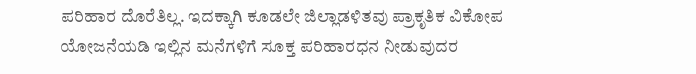ಪರಿಹಾರ ದೊರೆತಿಲ್ಲ. ಇದಕ್ಕಾಗಿ ಕೂಡಲೇ ಜಿಲ್ಲಾಡಳಿತವು ಪ್ರಾಕೃತಿಕ ವಿಕೋಪ ಯೋಜನೆಯಡಿ ಇಲ್ಲಿನ ಮನೆಗಳಿಗೆ ಸೂಕ್ತ ಪರಿಹಾರಧನ ನೀಡುವುದರ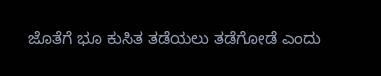ಜೊತೆಗೆ ಭೂ ಕುಸಿತ ತಡೆಯಲು ತಡೆಗೋಡೆ ಎಂದು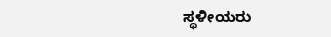ಸ್ಥಳೀಯರು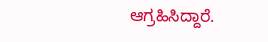ಆಗ್ರಹಿಸಿದ್ದಾರೆ.